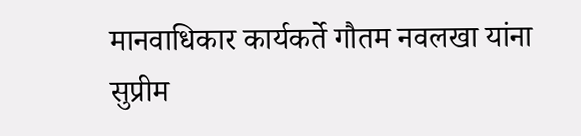मानवाधिकार कार्यकर्ते गौतम नवलखा यांना सुप्रीम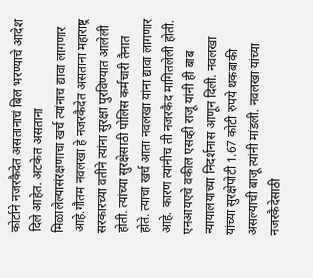कोर्टाने नजरकैदेत असतानाचं बिल भरण्याचे आदेश दिले आहेत. अटकेत असताना मिळालेल्यासंरक्षणाचा खर्च त्यांनाच द्यावा लागणार आहे.गौतम नवलखा हे नजरकैदेत असताना महाराष्ट्र सरकारच्या वतीने त्यांना सुरक्षा पुरविण्यात आलेली होती. त्यांच्या सुरक्षेसाठी पोलिस कर्मचारी तैनात होते. त्याचा खर्च आता नवलखा यांना द्यावा लागणार आहे. कारण त्यांनीच ती नजरकैद मागितलेली होती.
एनआयएचे वकील एसव्ही राजू यांनी ही बाब न्यायालयाच्या निदर्शनास आणून दिली. नवलखा यांच्या सुरक्षेपोटी 1.67 कोटी रुपये थकबाकी असल्याची बाजू त्यांनी मांडली. नवलखा यांच्या नजरकैदेसाठी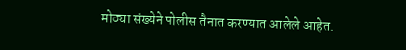मोठ्या संख्येने पोलीस तैनात करण्यात आलेले आहेत.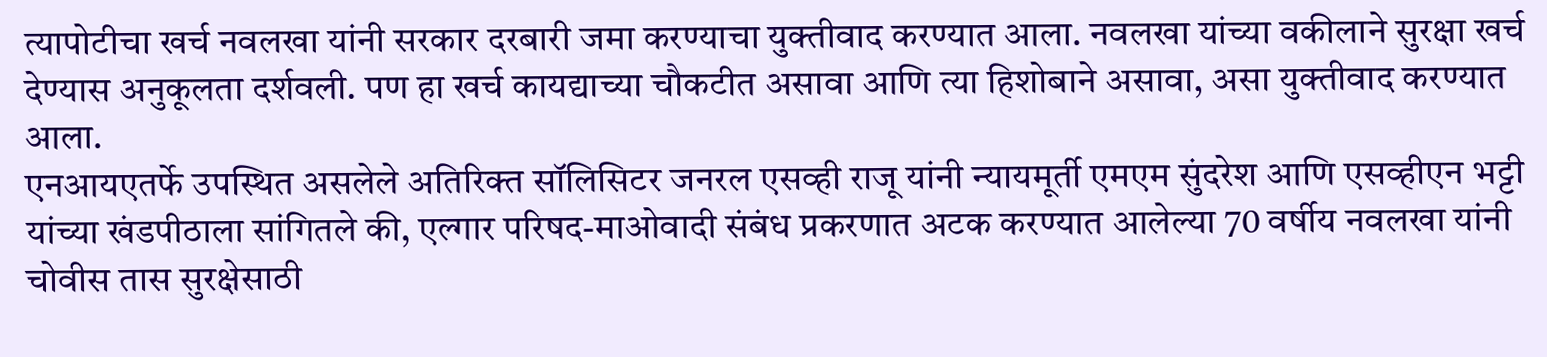त्यापोटीचा खर्च नवलखा यांनी सरकार दरबारी जमा करण्याचा युक्तीवाद करण्यात आला. नवलखा यांच्या वकीलाने सुरक्षा खर्च देण्यास अनुकूलता दर्शवली. पण हा खर्च कायद्याच्या चौकटीत असावा आणि त्या हिशोबाने असावा, असा युक्तीवाद करण्यात आला.
एनआयएतर्फे उपस्थित असलेले अतिरिक्त सॉलिसिटर जनरल एसव्ही राजू यांनी न्यायमूर्ती एमएम सुंदरेश आणि एसव्हीएन भट्टी यांच्या खंडपीठाला सांगितले की, एल्गार परिषद-माओवादी संबंध प्रकरणात अटक करण्यात आलेल्या 70 वर्षीय नवलखा यांनी चोवीस तास सुरक्षेसाठी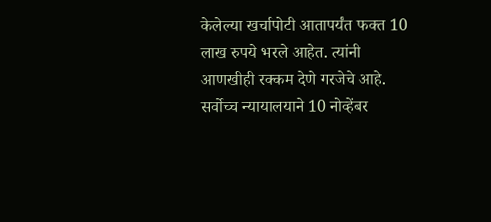केलेल्या खर्चापोटी आतापर्यंत फक्त 10 लाख रुपये भरले आहेत. त्यांनी आणखीही रक्कम देणे गरजेचे आहे.
सर्वोच्च न्यायालयाने 10 नोव्हेंबर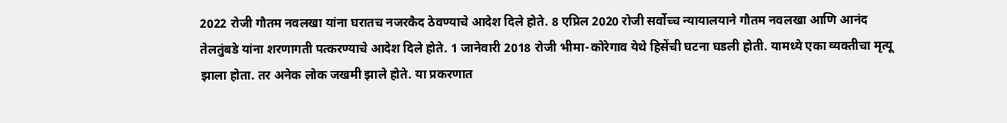2022 रोजी गौतम नवलखा यांना घरातच नजरकैद ठेवण्याचे आदेश दिले होते. 8 एप्रिल 2020 रोजी सर्वोच्च न्यायालयाने गौतम नवलखा आणि आनंद तेलतुंबडे यांना शरणागती पत्करण्याचे आदेश दिले होते. 1 जानेवारी 2018 रोजी भीमा-कोरेगाव येथे हिसेंची घटना घडली होती. यामध्ये एका व्यक्तीचा मृत्यू झाला होता. तर अनेक लोक जखमी झाले होते. या प्रकरणात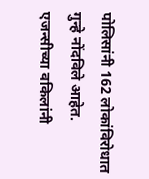पोलिसांनी 162 लोकांविरोधात गुन्हे नोंदविले आहेत.
एजन्सीच्या वकिलांनी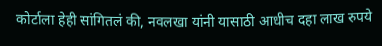कोर्टाला हेही सांगितलं की, नवलखा यांनी यासाठी आधीच दहा लाख रुपये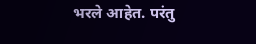भरले आहेत. परंतु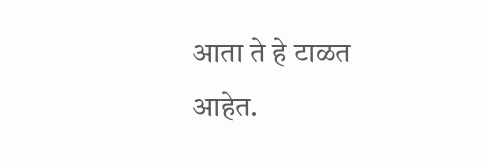आता ते हे टाळत आहेत.